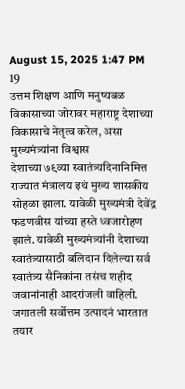August 15, 2025 1:47 PM
19
उत्तम शिक्षण आणि मनुष्यबळ विकासाच्या जोरावर महाराष्ट्र देशाच्या विकासाचे नेतृत्व करेल, असा मुख्यमंत्र्यांना विश्वास
देशाच्या ७९व्या स्वातंत्र्यदिनानिमित्त राज्यात मंत्रालय इथं मुख्य शासकीय सोहळा झाला. यावेळी मुख्यमंत्री देवेंद्र फडणवीस यांच्या हस्ते ध्वजारोहण झालं. यावेळी मुख्यमंत्र्यांनी देशाच्या स्वातंत्र्यासाठी बलिदान दिलेल्या सर्व स्वातंत्र्य सैनिकांना तसंच शहीद जवानांनाही आदरांजली वाहिली. जगातली सर्वोत्तम उत्पादनं भारतात तयार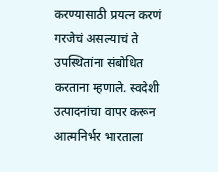करण्यासाठी प्रयत्न करणं गरजेचं असल्याचं ते उपस्थितांना संबोधित करताना म्हणाले. स्वदेशी उत्पादनांचा वापर करून आत्मनिर्भर भारताला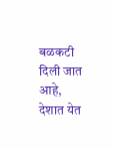बळकटी दिली जात आहे, देशात येत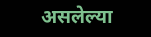असलेल्या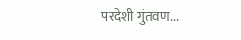परदेशी गुंतवण...